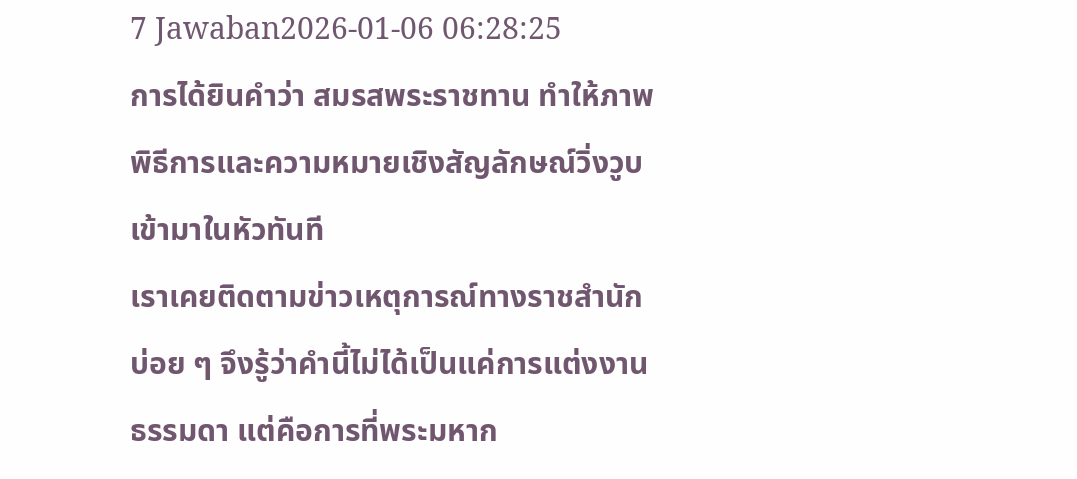7 Jawaban2026-01-06 06:28:25
การได้ยินคำว่า สมรสพระราชทาน ทำให้ภาพพิธีการและความหมายเชิงสัญลักษณ์วิ่งวูบเข้ามาในหัวทันที
เราเคยติดตามข่าวเหตุการณ์ทางราชสำนักบ่อย ๆ จึงรู้ว่าคำนี้ไม่ได้เป็นแค่การแต่งงานธรรมดา แต่คือการที่พระมหาก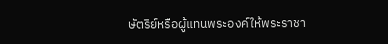ษัตริย์หรือผู้แทนพระองค์ให้พระราชา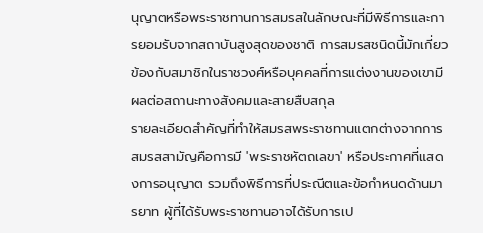นุญาตหรือพระราชทานการสมรสในลักษณะที่มีพิธีการและการยอมรับจากสถาบันสูงสุดของชาติ การสมรสชนิดนี้มักเกี่ยวข้องกับสมาชิกในราชวงศ์หรือบุคคลที่การแต่งงานของเขามีผลต่อสถานะทางสังคมและสายสืบสกุล
รายละเอียดสำคัญที่ทำให้สมรสพระราชทานแตกต่างจากการสมรสสามัญคือการมี 'พระราชหัตถเลขา' หรือประกาศที่แสดงการอนุญาต รวมถึงพิธีการที่ประณีตและข้อกำหนดด้านมารยาท ผู้ที่ได้รับพระราชทานอาจได้รับการเป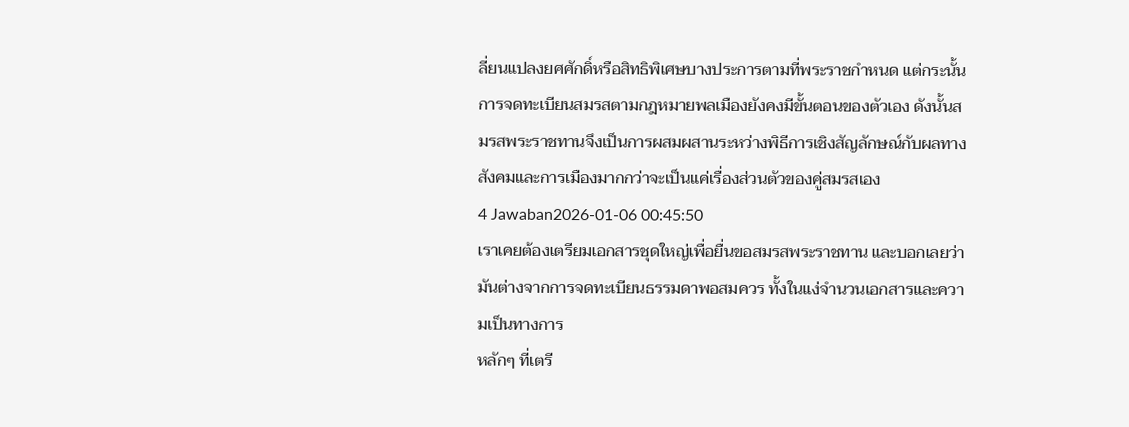ลี่ยนแปลงยศศักดิ์หรือสิทธิพิเศษบางประการตามที่พระราชกำหนด แต่กระนั้น การจดทะเบียนสมรสตามกฎหมายพลเมืองยังคงมีขั้นตอนของตัวเอง ดังนั้นสมรสพระราชทานจึงเป็นการผสมผสานระหว่างพิธีการเชิงสัญลักษณ์กับผลทางสังคมและการเมืองมากกว่าจะเป็นแค่เรื่องส่วนตัวของคู่สมรสเอง
4 Jawaban2026-01-06 00:45:50
เราเคยต้องเตรียมเอกสารชุดใหญ่เพื่อยื่นขอสมรสพระราชทาน และบอกเลยว่ามันต่างจากการจดทะเบียนธรรมดาพอสมควร ทั้งในแง่จำนวนเอกสารและความเป็นทางการ
หลักๆ ที่เตรี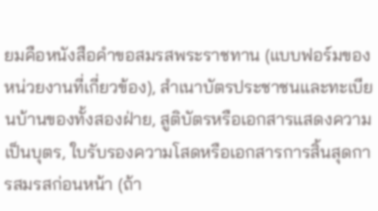ยมคือหนังสือคำขอสมรสพระราชทาน (แบบฟอร์มของหน่วยงานที่เกี่ยวข้อง), สำเนาบัตรประชาชนและทะเบียนบ้านของทั้งสองฝ่าย, สูติบัตรหรือเอกสารแสดงความเป็นบุตร, ใบรับรองความโสดหรือเอกสารการสิ้นสุดการสมรสก่อนหน้า (ถ้า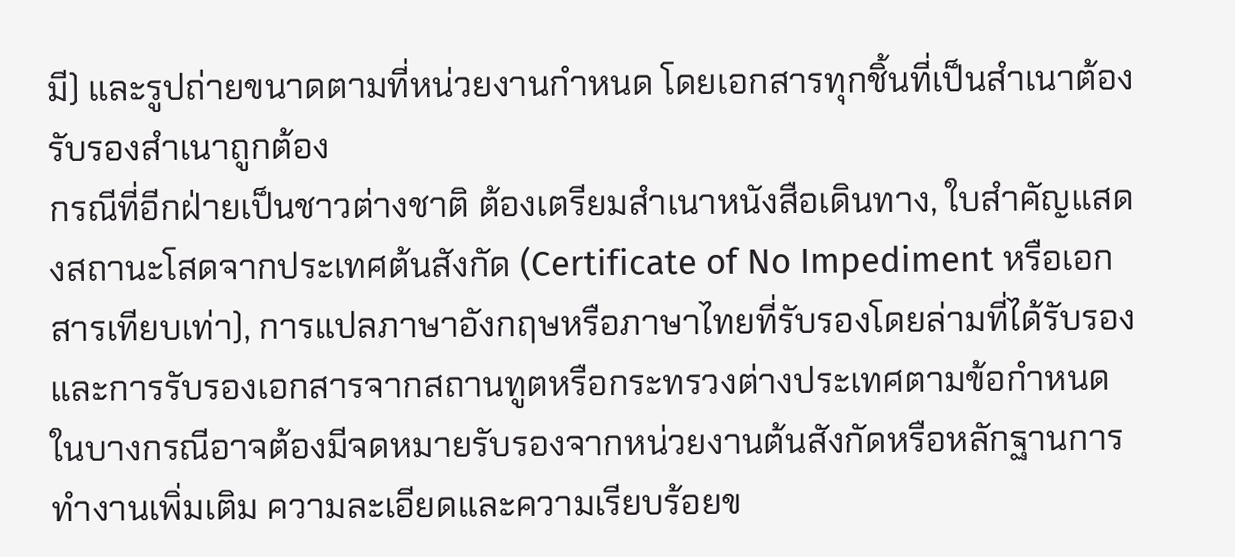มี) และรูปถ่ายขนาดตามที่หน่วยงานกำหนด โดยเอกสารทุกชิ้นที่เป็นสำเนาต้องรับรองสำเนาถูกต้อง
กรณีที่อีกฝ่ายเป็นชาวต่างชาติ ต้องเตรียมสำเนาหนังสือเดินทาง, ใบสำคัญแสดงสถานะโสดจากประเทศต้นสังกัด (Certificate of No Impediment หรือเอกสารเทียบเท่า), การแปลภาษาอังกฤษหรือภาษาไทยที่รับรองโดยล่ามที่ได้รับรอง และการรับรองเอกสารจากสถานทูตหรือกระทรวงต่างประเทศตามข้อกำหนด ในบางกรณีอาจต้องมีจดหมายรับรองจากหน่วยงานต้นสังกัดหรือหลักฐานการทำงานเพิ่มเติม ความละเอียดและความเรียบร้อยข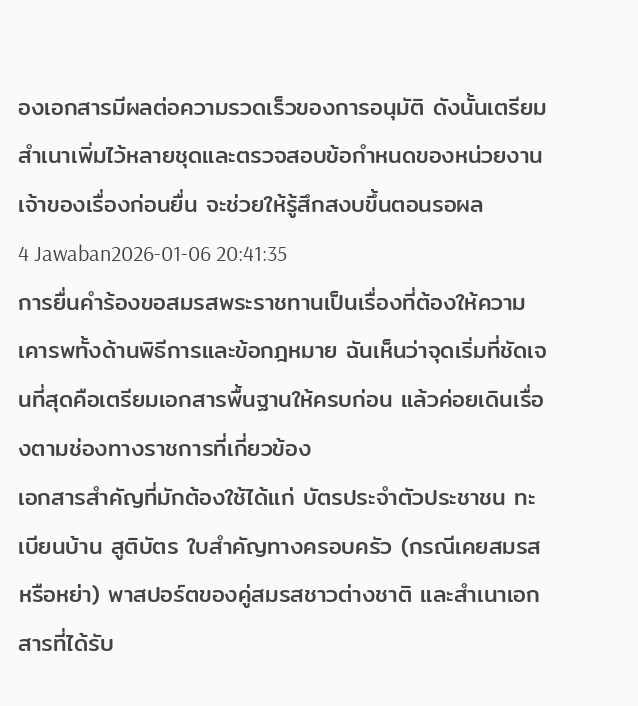องเอกสารมีผลต่อความรวดเร็วของการอนุมัติ ดังนั้นเตรียมสำเนาเพิ่มไว้หลายชุดและตรวจสอบข้อกำหนดของหน่วยงานเจ้าของเรื่องก่อนยื่น จะช่วยให้รู้สึกสงบขึ้นตอนรอผล
4 Jawaban2026-01-06 20:41:35
การยื่นคำร้องขอสมรสพระราชทานเป็นเรื่องที่ต้องให้ความเคารพทั้งด้านพิธีการและข้อกฎหมาย ฉันเห็นว่าจุดเริ่มที่ชัดเจนที่สุดคือเตรียมเอกสารพื้นฐานให้ครบก่อน แล้วค่อยเดินเรื่องตามช่องทางราชการที่เกี่ยวข้อง
เอกสารสำคัญที่มักต้องใช้ได้แก่ บัตรประจำตัวประชาชน ทะเบียนบ้าน สูติบัตร ใบสำคัญทางครอบครัว (กรณีเคยสมรสหรือหย่า) พาสปอร์ตของคู่สมรสชาวต่างชาติ และสำเนาเอกสารที่ได้รับ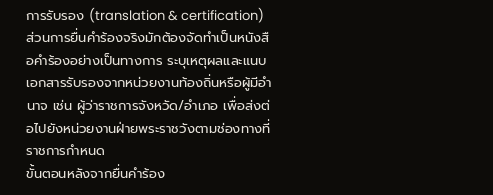การรับรอง (translation & certification) ส่วนการยื่นคำร้องจริงมักต้องจัดทำเป็นหนังสือคำร้องอย่างเป็นทางการ ระบุเหตุผลและแนบเอกสารรับรองจากหน่วยงานท้องถิ่นหรือผู้มีอำนาจ เช่น ผู้ว่าราชการจังหวัด/อำเภอ เพื่อส่งต่อไปยังหน่วยงานฝ่ายพระราชวังตามช่องทางที่ราชการกำหนด
ขั้นตอนหลังจากยื่นคำร้อง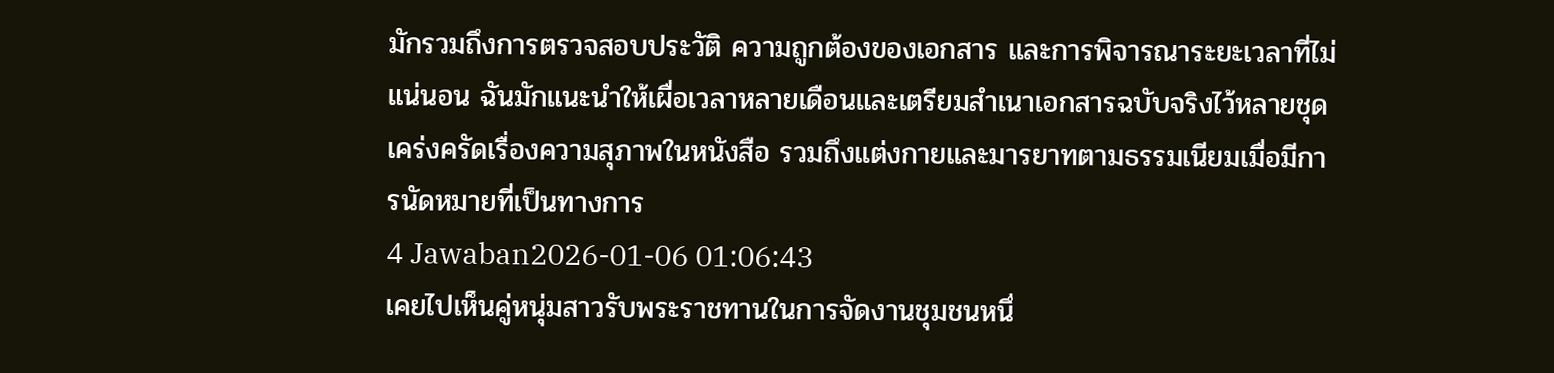มักรวมถึงการตรวจสอบประวัติ ความถูกต้องของเอกสาร และการพิจารณาระยะเวลาที่ไม่แน่นอน ฉันมักแนะนำให้เผื่อเวลาหลายเดือนและเตรียมสำเนาเอกสารฉบับจริงไว้หลายชุด เคร่งครัดเรื่องความสุภาพในหนังสือ รวมถึงแต่งกายและมารยาทตามธรรมเนียมเมื่อมีการนัดหมายที่เป็นทางการ
4 Jawaban2026-01-06 01:06:43
เคยไปเห็นคู่หนุ่มสาวรับพระราชทานในการจัดงานชุมชนหนึ่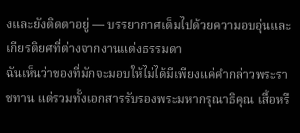งและยังติดตาอยู่ — บรรยากาศเต็มไปด้วยความอบอุ่นและเกียรติยศที่ต่างจากงานแต่งธรรมดา
ฉันเห็นว่าของที่มักจะมอบให้ไม่ได้มีเพียงแค่คำกล่าวพระราชทาน แต่รวมทั้งเอกสารรับรองพระมหากรุณาธิคุณ เสื้อหรื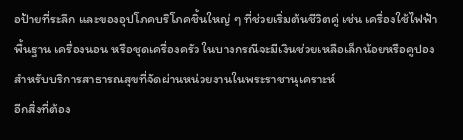อป้ายที่ระลึก และของอุปโภคบริโภคชิ้นใหญ่ ๆ ที่ช่วยเริ่มต้นชีวิตคู่ เช่น เครื่องใช้ไฟฟ้าพื้นฐาน เครื่องนอน หรือชุดเครื่องครัว ในบางกรณีจะมีเงินช่วยเหลือเล็กน้อยหรือคูปองสำหรับบริการสาธารณสุขที่จัดผ่านหน่วยงานในพระราชานุเคราะห์
อีกสิ่งที่ต้อง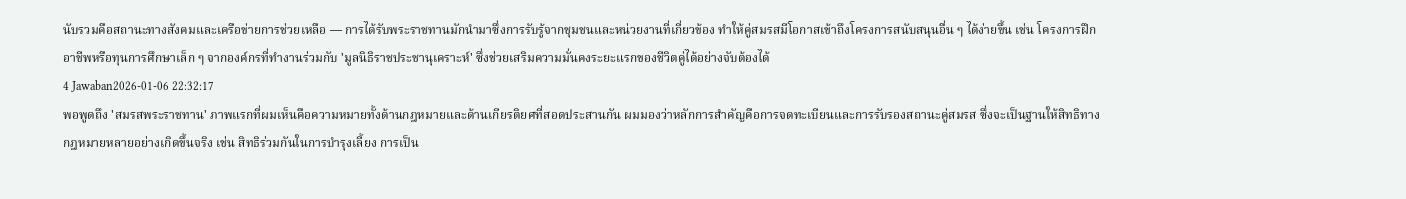นับรวมคือสถานะทางสังคมและเครือข่ายการช่วยเหลือ — การได้รับพระราชทานมักนำมาซึ่งการรับรู้จากชุมชนและหน่วยงานที่เกี่ยวข้อง ทำให้คู่สมรสมีโอกาสเข้าถึงโครงการสนับสนุนอื่น ๆ ได้ง่ายขึ้น เช่น โครงการฝึกอาชีพหรือทุนการศึกษาเล็ก ๆ จากองค์กรที่ทำงานร่วมกับ 'มูลนิธิราชประชานุเคราะห์' ซึ่งช่วยเสริมความมั่นคงระยะแรกของชีวิตคู่ได้อย่างจับต้องได้
4 Jawaban2026-01-06 22:32:17
พอพูดถึง 'สมรสพระราชทาน' ภาพแรกที่ผมเห็นคือความหมายทั้งด้านกฎหมายและด้านเกียรติยศที่สอดประสานกัน ผมมองว่าหลักการสำคัญคือการจดทะเบียนและการรับรองสถานะคู่สมรส ซึ่งจะเป็นฐานให้สิทธิทางกฎหมายหลายอย่างเกิดขึ้นจริง เช่น สิทธิร่วมกันในการบำรุงเลี้ยง การเป็น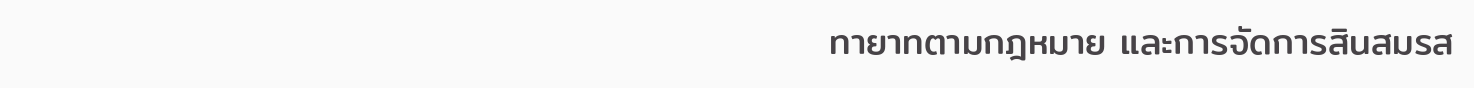ทายาทตามกฎหมาย และการจัดการสินสมรส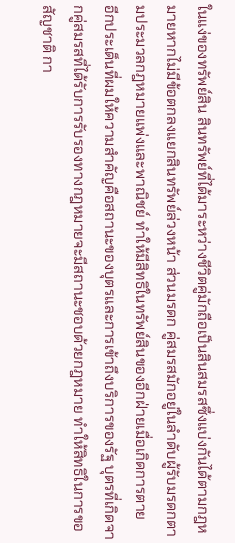ในแง่ของทรัพย์สิน สินทรัพย์ที่ได้มาระหว่างชีวิตคู่มักถือเป็นสินสมรสซึ่งแบ่งกันได้ตามกฎหมายหากไม่มีข้อตกลงแยกสินทรัพย์ล่วงหน้า ส่วนมรดก คู่สมรสมักอยู่ในลำดับผู้รับมรดกตามประมวลกฎหมายแพ่งและพาณิชย์ ทำให้มีสิทธิในทรัพย์สินของอีกฝ่ายเมื่อเกิดการตาย
อีกประเด็นที่ผมให้ความสำคัญคือสถานะของบุตรและการเข้าถึงบริการของรัฐ บุตรที่เกิดจากคู่สมรสที่ได้รับการรับรองทางกฎหมายจะมีสถานะชอบด้วยกฎหมาย ทำให้สิทธิในการขอสัญชาติ กา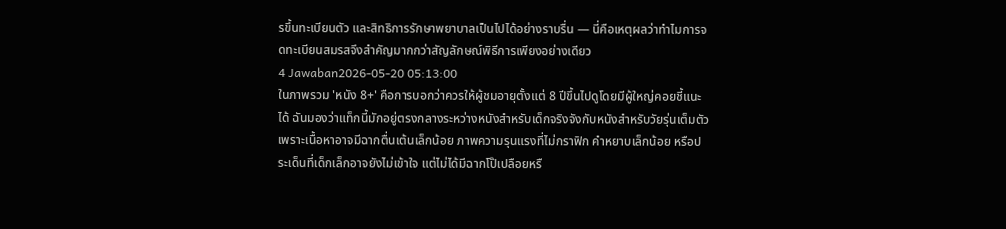รขึ้นทะเบียนตัว และสิทธิการรักษาพยาบาลเป็นไปได้อย่างราบรื่น — นี่คือเหตุผลว่าทำไมการจดทะเบียนสมรสจึงสำคัญมากกว่าสัญลักษณ์พิธีการเพียงอย่างเดียว
4 Jawaban2026-05-20 05:13:00
ในภาพรวม 'หนัง 8+' คือการบอกว่าควรให้ผู้ชมอายุตั้งแต่ 8 ปีขึ้นไปดูโดยมีผู้ใหญ่คอยชี้แนะได้ ฉันมองว่าแท็กนี้มักอยู่ตรงกลางระหว่างหนังสำหรับเด็กจริงจังกับหนังสำหรับวัยรุ่นเต็มตัว เพราะเนื้อหาอาจมีฉากตื่นเต้นเล็กน้อย ภาพความรุนแรงที่ไม่กราฟิก คำหยาบเล็กน้อย หรือประเด็นที่เด็กเล็กอาจยังไม่เข้าใจ แต่ไม่ได้มีฉากโป๊เปลือยหรื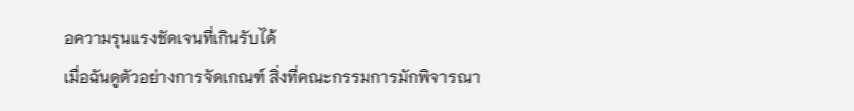อความรุนแรงชัดเจนที่เกินรับได้
เมื่อฉันดูตัวอย่างการจัดเกณฑ์ สิ่งที่คณะกรรมการมักพิจารณา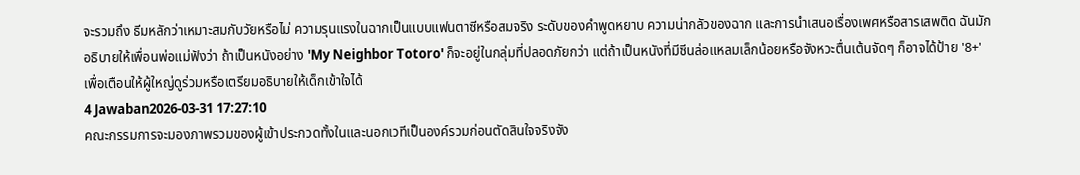จะรวมถึง ธีมหลักว่าเหมาะสมกับวัยหรือไม่ ความรุนแรงในฉากเป็นแบบแฟนตาซีหรือสมจริง ระดับของคำพูดหยาบ ความน่ากลัวของฉาก และการนำเสนอเรื่องเพศหรือสารเสพติด ฉันมักอธิบายให้เพื่อนพ่อแม่ฟังว่า ถ้าเป็นหนังอย่าง 'My Neighbor Totoro' ก็จะอยู่ในกลุ่มที่ปลอดภัยกว่า แต่ถ้าเป็นหนังที่มีซีนล่อแหลมเล็กน้อยหรือจังหวะตื่นเต้นจัดๆ ก็อาจได้ป้าย '8+' เพื่อเตือนให้ผู้ใหญ่ดูร่วมหรือเตรียมอธิบายให้เด็กเข้าใจได้
4 Jawaban2026-03-31 17:27:10
คณะกรรมการจะมองภาพรวมของผู้เข้าประกวดทั้งในและนอกเวทีเป็นองค์รวมก่อนตัดสินใจจริงจัง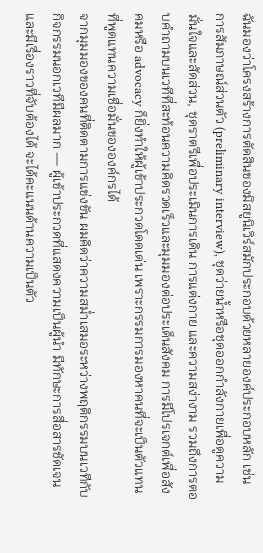ฉันมองว่าโครงสร้างการตัดสินของมิสยูนิเวิร์สมักประกอบด้วยหลายองค์ประกอบหลัก เช่น การสัมภาษณ์ส่วนตัว (preliminary interview), ชุดว่ายน้ำหรือชุดออกกำลังกายเพื่อดูความมั่นใจและสัดส่วน, ชุดราตรีเพื่อประเมินการเดิน การแต่งกาย และความสง่างาม รวมถึงการตอบคำถามบนเวทีที่สะท้อนความคิดรวดเร็วและมุมมองต่อประเด็นสังคม การมีโปรเจกต์เพื่อสังคมหรือ advocacy ก็ยิ่งทำให้ผู้เข้าประกวดโดดเด่น เพราะกรรมการมองหาคนที่จะเป็นตัวแทนที่พูดแทนความเชื่อมั่นขององค์กรได้
จากมุมมองของคนที่ติดตามการแข่งขัน ผมคิดว่าความสม่ำเสมอระหว่างพฤติกรรมบนเวทีกับกิจกรรมนอกเวทีมีผลมาก — ผู้เข้าประกวดที่แสดงความเป็นผู้นำ มีทักษะการสื่อสารชัดเจน และมีเรื่องราวที่จับต้องได้ จะได้คะแนนด้านความเป็นตัว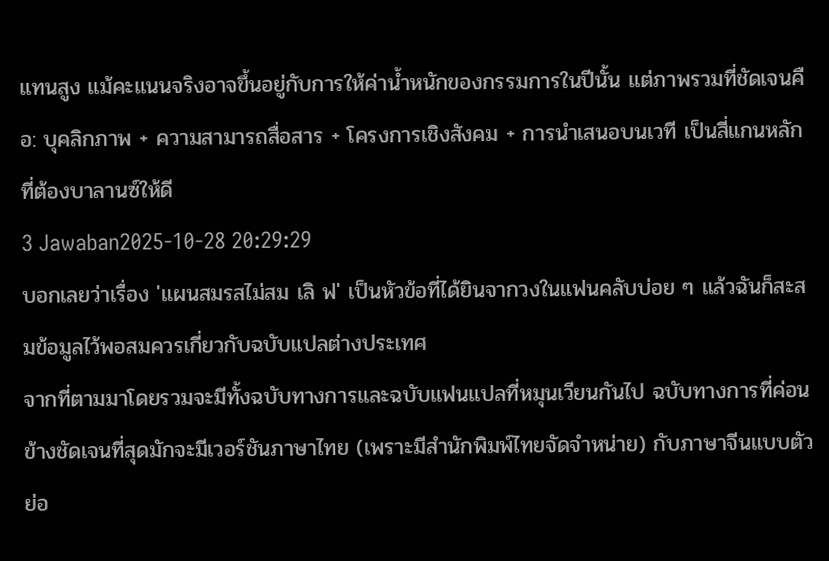แทนสูง แม้คะแนนจริงอาจขึ้นอยู่กับการให้ค่าน้ำหนักของกรรมการในปีนั้น แต่ภาพรวมที่ชัดเจนคือ: บุคลิกภาพ + ความสามารถสื่อสาร + โครงการเชิงสังคม + การนำเสนอบนเวที เป็นสี่แกนหลักที่ต้องบาลานซ์ให้ดี
3 Jawaban2025-10-28 20:29:29
บอกเลยว่าเรื่อง 'แผนสมรสไม่สม เลิ ฟ' เป็นหัวข้อที่ได้ยินจากวงในแฟนคลับบ่อย ๆ แล้วฉันก็สะสมข้อมูลไว้พอสมควรเกี่ยวกับฉบับแปลต่างประเทศ
จากที่ตามมาโดยรวมจะมีทั้งฉบับทางการและฉบับแฟนแปลที่หมุนเวียนกันไป ฉบับทางการที่ค่อนข้างชัดเจนที่สุดมักจะมีเวอร์ชันภาษาไทย (เพราะมีสำนักพิมพ์ไทยจัดจำหน่าย) กับภาษาจีนแบบตัวย่อ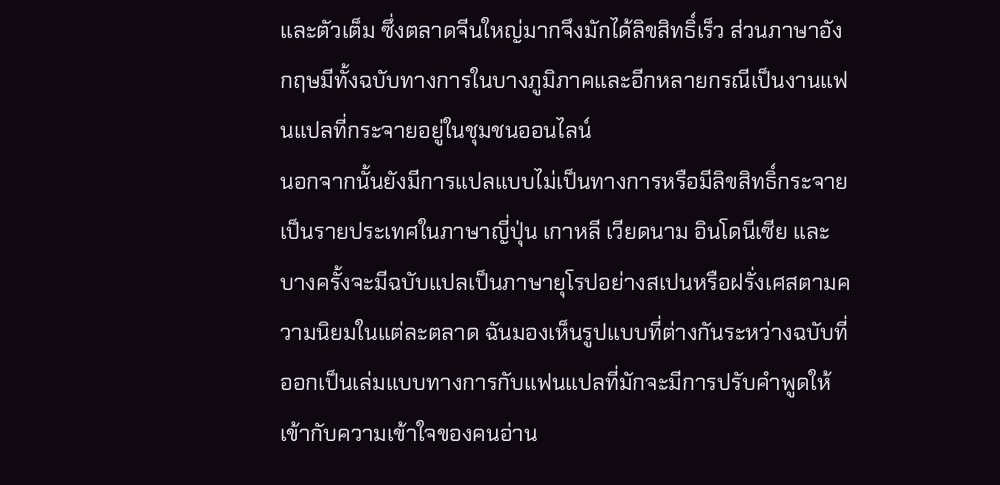และตัวเต็ม ซึ่งตลาดจีนใหญ่มากจึงมักได้ลิขสิทธิ์เร็ว ส่วนภาษาอังกฤษมีทั้งฉบับทางการในบางภูมิภาคและอีกหลายกรณีเป็นงานแฟนแปลที่กระจายอยู่ในชุมชนออนไลน์
นอกจากนั้นยังมีการแปลแบบไม่เป็นทางการหรือมีลิขสิทธิ์กระจายเป็นรายประเทศในภาษาญี่ปุ่น เกาหลี เวียดนาม อินโดนีเซีย และบางครั้งจะมีฉบับแปลเป็นภาษายุโรปอย่างสเปนหรือฝรั่งเศสตามความนิยมในแต่ละตลาด ฉันมองเห็นรูปแบบที่ต่างกันระหว่างฉบับที่ออกเป็นเล่มแบบทางการกับแฟนแปลที่มักจะมีการปรับคำพูดให้เข้ากับความเข้าใจของคนอ่าน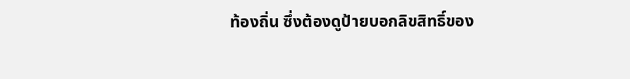ท้องถิ่น ซึ่งต้องดูป้ายบอกลิขสิทธิ์ของ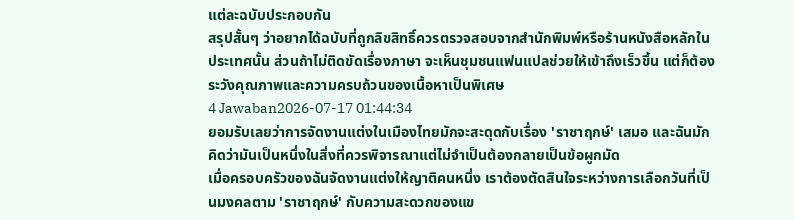แต่ละฉบับประกอบกัน
สรุปสั้นๆ ว่าอยากได้ฉบับที่ถูกลิขสิทธิ์ควรตรวจสอบจากสำนักพิมพ์หรือร้านหนังสือหลักในประเทศนั้น ส่วนถ้าไม่ติดขัดเรื่องภาษา จะเห็นชุมชนแฟนแปลช่วยให้เข้าถึงเร็วขึ้น แต่ก็ต้องระวังคุณภาพและความครบถ้วนของเนื้อหาเป็นพิเศษ
4 Jawaban2026-07-17 01:44:34
ยอมรับเลยว่าการจัดงานแต่งในเมืองไทยมักจะสะดุดกับเรื่อง 'ราชาฤกษ์' เสมอ และฉันมักคิดว่ามันเป็นหนึ่งในสิ่งที่ควรพิจารณาแต่ไม่จำเป็นต้องกลายเป็นข้อผูกมัด
เมื่อครอบครัวของฉันจัดงานแต่งให้ญาติคนหนึ่ง เราต้องตัดสินใจระหว่างการเลือกวันที่เป็นมงคลตาม 'ราชาฤกษ์' กับความสะดวกของแข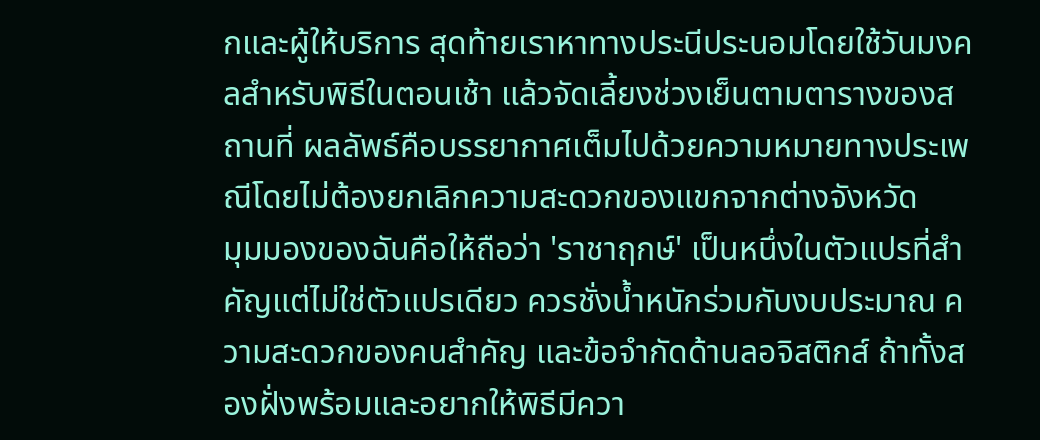กและผู้ให้บริการ สุดท้ายเราหาทางประนีประนอมโดยใช้วันมงคลสำหรับพิธีในตอนเช้า แล้วจัดเลี้ยงช่วงเย็นตามตารางของสถานที่ ผลลัพธ์คือบรรยากาศเต็มไปด้วยความหมายทางประเพณีโดยไม่ต้องยกเลิกความสะดวกของแขกจากต่างจังหวัด
มุมมองของฉันคือให้ถือว่า 'ราชาฤกษ์' เป็นหนึ่งในตัวแปรที่สำคัญแต่ไม่ใช่ตัวแปรเดียว ควรชั่งน้ำหนักร่วมกับงบประมาณ ความสะดวกของคนสำคัญ และข้อจำกัดด้านลอจิสติกส์ ถ้าทั้งสองฝั่งพร้อมและอยากให้พิธีมีควา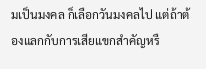มเป็นมงคล ก็เลือกวันมงคลไป แต่ถ้าต้องแลกกับการเสียแขกสำคัญหรื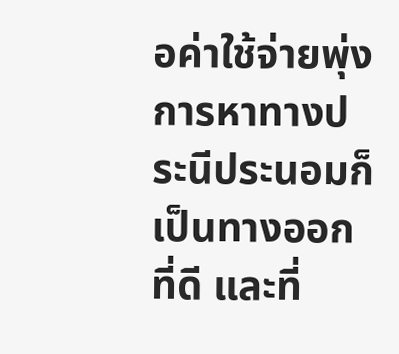อค่าใช้จ่ายพุ่ง การหาทางประนีประนอมก็เป็นทางออกที่ดี และที่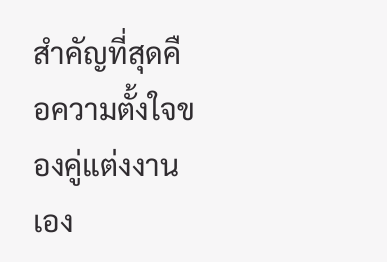สำคัญที่สุดคือความตั้งใจของคู่แต่งงานเอง